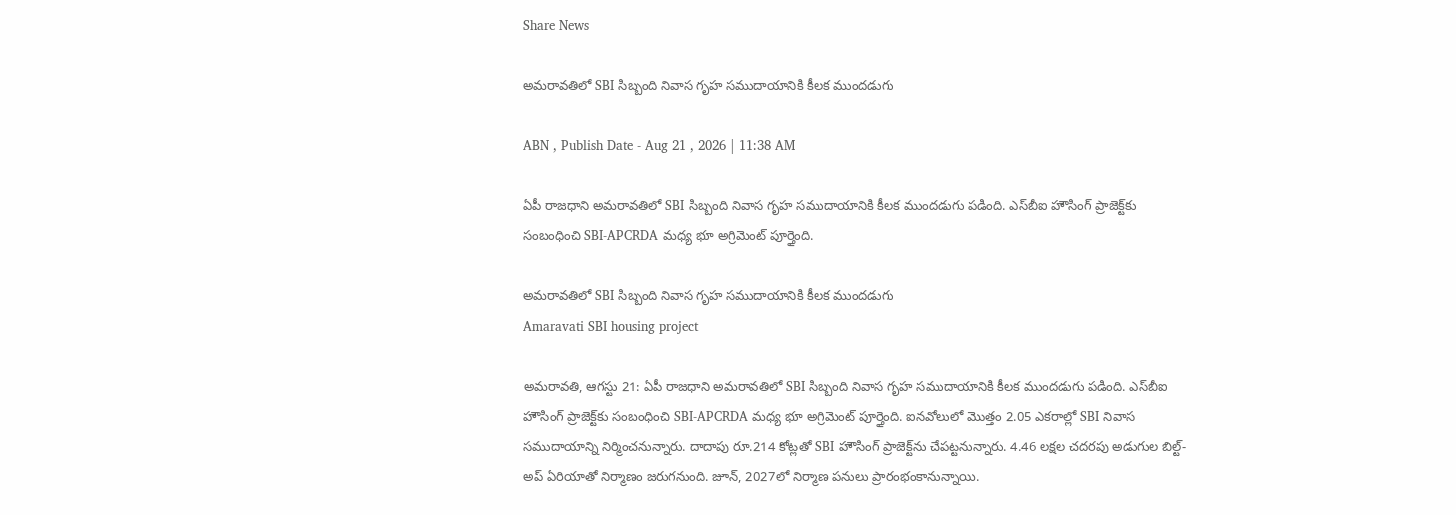Share News

అమరావతిలో SBI సిబ్బంది నివాస గృహ సముదాయానికి కీలక ముందడుగు

ABN , Publish Date - Aug 21 , 2026 | 11:38 AM

ఏపీ రాజధాని అమరావతిలో SBI సిబ్బంది నివాస గృహ సముదాయానికి కీలక ముందడుగు పడింది. ఎస్‌బీఐ హౌసింగ్ ప్రాజెక్ట్‌కు సంబంధించి SBI-APCRDA మధ్య భూ అగ్రిమెంట్ పూర్తైంది.

అమరావతిలో SBI సిబ్బంది నివాస గృహ సముదాయానికి కీలక ముందడుగు
Amaravati SBI housing project

అమరావతి, ఆగస్టు 21: ఏపీ రాజధాని అమరావతిలో SBI సిబ్బంది నివాస గృహ సముదాయానికి కీలక ముందడుగు పడింది. ఎస్‌బీఐ హౌసింగ్ ప్రాజెక్ట్‌కు సంబంధించి SBI-APCRDA మధ్య భూ అగ్రిమెంట్ పూర్తైంది. ఐనవోలులో మొత్తం 2.05 ఎకరాల్లో SBI నివాస సముదాయాన్ని నిర్మించనున్నారు. దాదాపు రూ.214 కోట్లతో SBI హౌసింగ్ ప్రాజెక్ట్‌ను చేపట్టనున్నారు. 4.46 లక్షల చదరపు అడుగుల బిల్ట్-అప్ ఏరియాతో నిర్మాణం జరుగనుంది. జూన్, 2027లో ‌నిర్మాణ పనులు ప్రారంభంకానున్నాయి.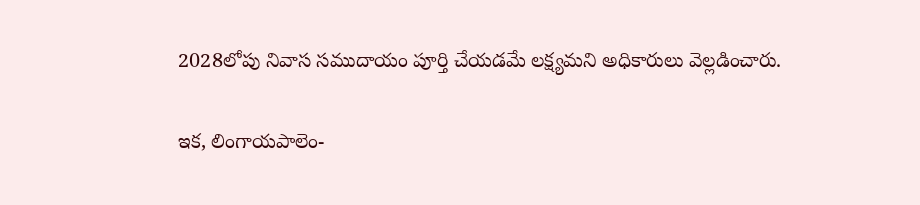2028లోపు నివాస సముదాయం పూర్తి చేయడమే లక్ష్యమని అధికారులు వెల్లడించారు.


ఇక, లింగాయపాలెం-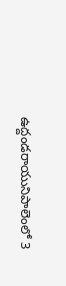ఉద్దండరాయునిపాలెంలో 3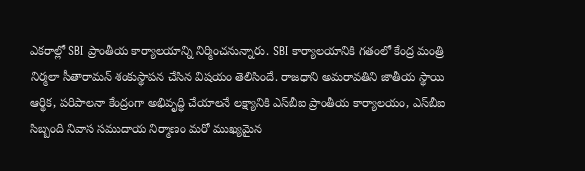ఎకరాల్లో SBI ప్రాంతీయ కార్యాలయాన్ని నిర్మించనున్నారు. SBI కార్యాలయానికి గతంలో కేంద్ర మంత్రి నిర్మలా సీతారామన్ శంకుస్థాపన చేసిన విషయం తెలిసిందే. రాజధాని అమరావతిని జాతీయ స్థాయి ఆర్థిక, పరిపాలనా కేంద్రంగా అభివృద్ధి చేయాలనే లక్ష్యానికి ఎస్‌బీఐ ప్రాంతీయ కార్యాలయం, ఎస్‌బీఐ సిబ్బంది నివాస సముదాయ నిర్మాణం మరో ముఖ్యమైన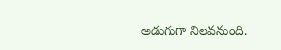అడుగుగా నిలవనుంది.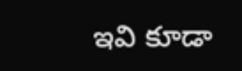ఇవి కూడా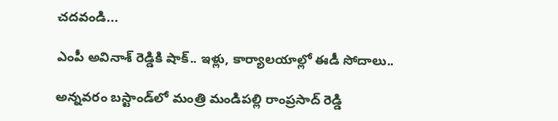చదవండి...

ఎంపీ అవినాశ్ రెడ్డికి షాక్.. ఇళ్లు, కార్యాలయాల్లో ఈడీ సోదాలు..

అన్నవరం బస్టాండ్‌‌లో మంత్రి మండిపల్లి రాంప్రసాద్ రెడ్డి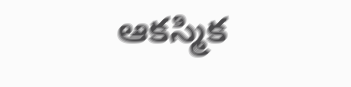ఆకస్మిక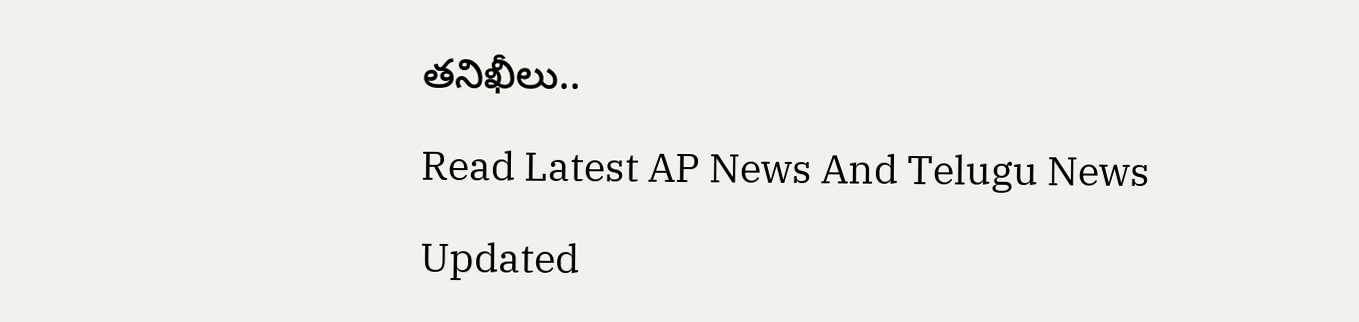తనిఖీలు..

Read Latest AP News And Telugu News

Updated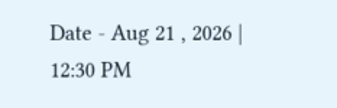Date - Aug 21 , 2026 | 12:30 PM